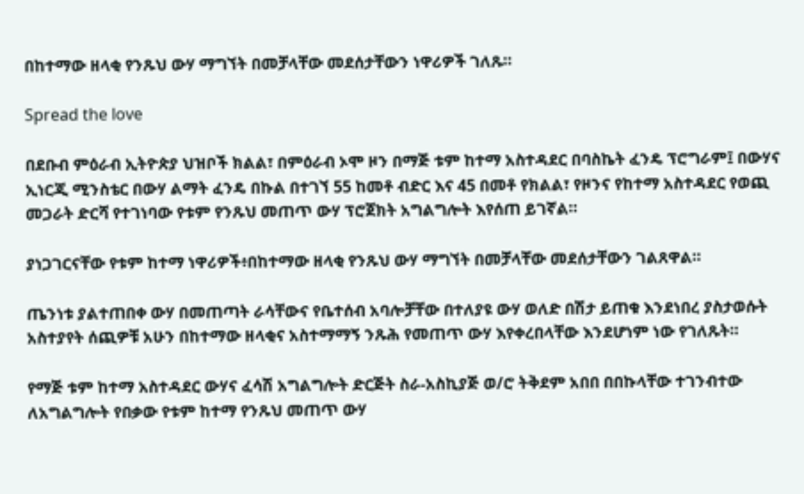በከተማው ዘላቂ የንጹህ ውሃ ማግኘት በመቻላቸው መደሰታቸውን ነዋሪዎች ገለጹ።

Spread the love

በደቡብ ምዕራብ ኢትዮጵያ ህዝቦች ክልል፣ በምዕራብ ኦሞ ዞን በማጅ ቱም ከተማ አስተዳደር በባስኬት ፈንዴ ፕሮግራም፤ በውሃና ኢነርጂ ሚንስቴር በውሃ ልማት ፈንዴ በኩል በተገኘ 55 ከመቶ ብድር እና 45 በመቶ የክልል፣ የዞንና የከተማ አስተዳደር የወጪ መጋራት ድርሻ የተገነባው የቱም የንጹህ መጠጥ ውሃ ፕሮጀክት አግልግሎት እየሰጠ ይገኛል።

ያነጋገርናቸው የቱም ከተማ ነዋሪዎች፥በከተማው ዘላቂ የንጹህ ውሃ ማግኘት በመቻላቸው መደሰታቸውን ገልጸዋል።

ጤንነቱ ያልተጠበቀ ውሃ በመጠጣት ራሳቸውና የቤተሰብ አባሎቻቸው በተለያዩ ውሃ ወለድ በሽታ ይጠቁ እንደነበረ ያስታወሱት አስተያየት ሰጪዎቹ አሁን በከተማው ዘላቂና አስተማማኝ ንጹሕ የመጠጥ ውሃ እየቀረበላቸው እንደሆነም ነው የገለጹት።

የማጅ ቱም ከተማ አስተዳደር ውሃና ፈሳሽ አግልግሎት ድርጅት ስራ-አስኪያጅ ወ/ሮ ትቅደም አበበ በበኩላቸው ተገንብተው ለአግልግሎት የበቃው የቱም ከተማ የንጹህ መጠጥ ውሃ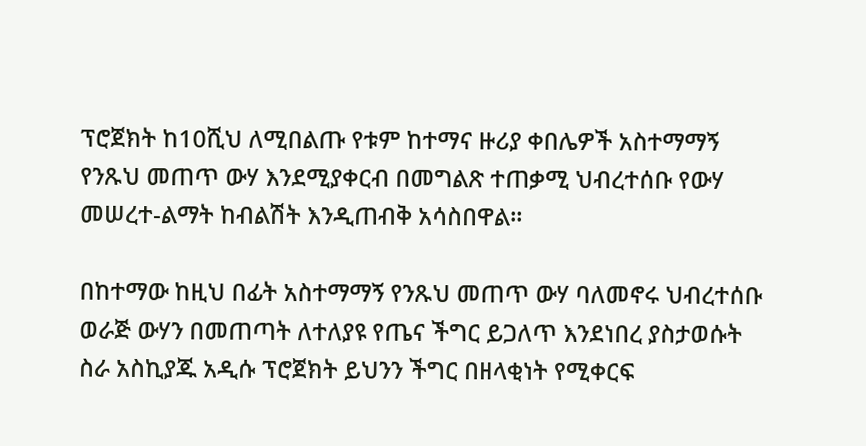ፕሮጀክት ከ10ሺህ ለሚበልጡ የቱም ከተማና ዙሪያ ቀበሌዎች አስተማማኝ የንጹህ መጠጥ ውሃ እንደሚያቀርብ በመግልጽ ተጠቃሚ ህብረተሰቡ የውሃ መሠረተ-ልማት ከብልሽት እንዲጠብቅ አሳስበዋል።

በከተማው ከዚህ በፊት አስተማማኝ የንጹህ መጠጥ ውሃ ባለመኖሩ ህብረተሰቡ ወራጅ ውሃን በመጠጣት ለተለያዩ የጤና ችግር ይጋለጥ እንደነበረ ያስታወሱት ስራ አስኪያጁ አዲሱ ፕሮጀክት ይህንን ችግር በዘላቂነት የሚቀርፍ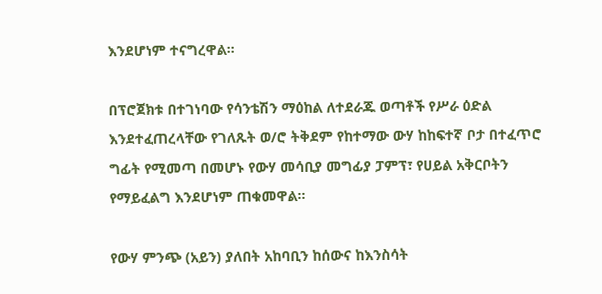እንደሆነም ተናግረዋል።

በፕሮጀክቱ በተገነባው የሳንቴሽን ማዕከል ለተደራጁ ወጣቶች የሥራ ዕድል እንደተፈጠረላቸው የገለጹት ወ/ሮ ትቅደም የከተማው ውሃ ከከፍተኛ ቦታ በተፈጥሮ ግፊት የሚመጣ በመሆኑ የውሃ መሳቢያ መግፊያ ፓምፕ፣ የሀይል አቅርቦትን የማይፈልግ እንደሆነም ጠቁመዋል።

የውሃ ምንጭ (አይን) ያለበት አከባቢን ከሰውና ከእንስሳት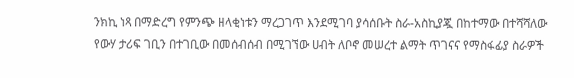ንክኪ ነጻ በማድረግ የምንጭ ዘላቂነቱን ማረጋገጥ እንደሚገባ ያሳሰቡት ስራ-አስኪያጇ በከተማው በተሻሻለው የውሃ ታሪፍ ገቢን በተገቢው በመሰብሰብ በሚገኘው ሀብት ለቦኖ መሠረተ ልማት ጥገናና የማስፋፊያ ስራዎች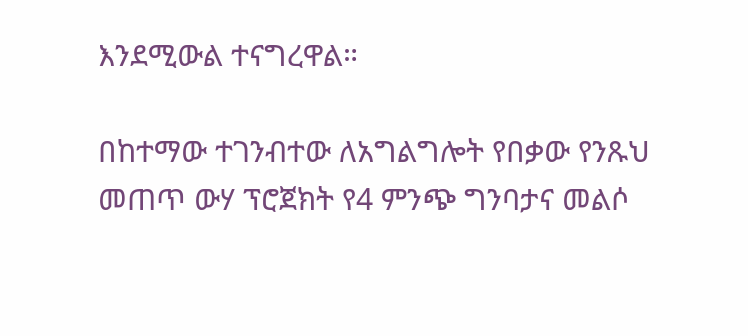እንደሚውል ተናግረዋል።

በከተማው ተገንብተው ለአግልግሎት የበቃው የንጹህ መጠጥ ውሃ ፕሮጀክት የ4 ምንጭ ግንባታና መልሶ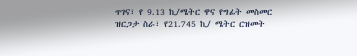ጥገና፣ የ 9.13 ኪ/ሜትር ዋና የግፊት መስመር ዝርጋታ ስራ፣ የ21.745 ኪ/ ሜትር ርዝመት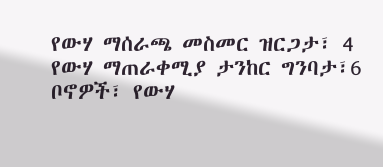የውሃ ማሰራጫ መስመር ዝርጋታ፣ 4 የውሃ ማጠራቀሚያ ታንከር ግንባታ፣6 ቦኖዎች፣ የውሃ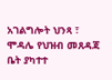አገልግሎት ህንጻ ፣ ሞዳሌ የህዝብ መጸዳጃ ቤት ያካተተ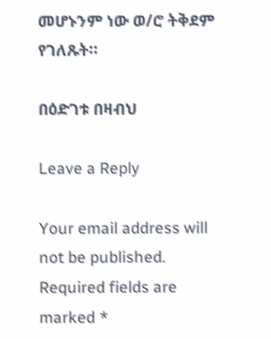መሆኑንም ነው ወ/ሮ ትቅደም የገለጹት።

በዕድገቱ በዛብህ

Leave a Reply

Your email address will not be published. Required fields are marked *